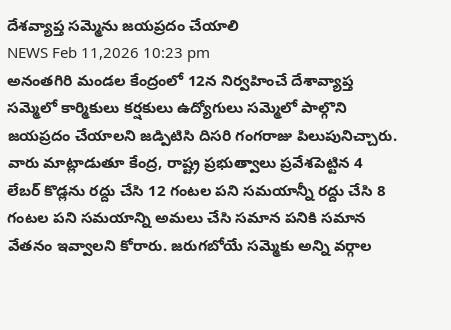దేశవ్యాప్త సమ్మెను జయప్రదం చేయాలి
NEWS Feb 11,2026 10:23 pm
అనంతగిరి మండల కేంద్రంలో 12న నిర్వహించే దేశావ్యాప్త సమ్మెలో కార్మికులు కర్షకులు ఉద్యోగులు సమ్మెలో పాల్గొని జయప్రదం చేయాలని జడ్పిటిసి దిసరి గంగరాజు పిలుపునిచ్చారు. వారు మాట్లాడుతూ కేంద్ర, రాష్ట్ర ప్రభుత్వాలు ప్రవేశపెట్టిన 4 లేబర్ కొడ్లను రద్దు చేసి 12 గంటల పని సమయాన్నీ రద్దు చేసి 8 గంటల పని సమయాన్ని అమలు చేసి సమాన పనికి సమాన వేతనం ఇవ్వాలని కోరారు. జరుగబోయే సమ్మెకు అన్ని వర్గాల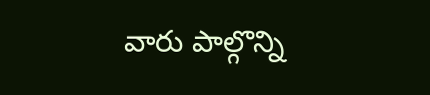వారు పాల్గొన్ని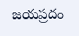జయప్రదం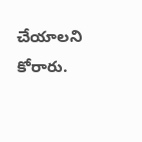చేయాలని కోరారు.